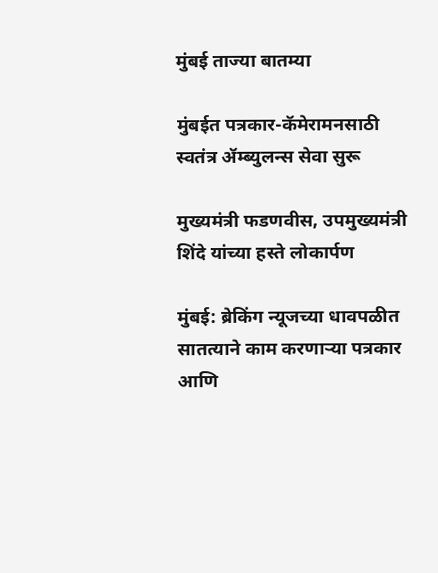मुंबई ताज्या बातम्या

मुंबईत पत्रकार-कॅमेरामनसाठी स्वतंत्र ॲम्ब्युलन्स सेवा सुरू

मुख्यमंत्री फडणवीस, उपमुख्यमंत्री शिंदे यांच्या हस्ते लोकार्पण

मुंबई: ब्रेकिंग न्यूजच्या धावपळीत सातत्याने काम करणाऱ्या पत्रकार आणि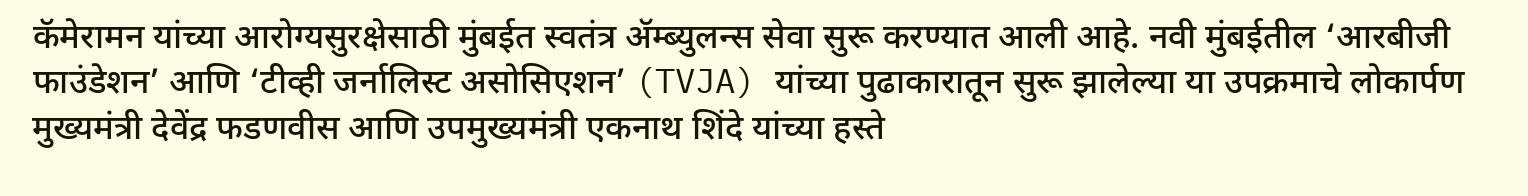कॅमेरामन यांच्या आरोग्यसुरक्षेसाठी मुंबईत स्वतंत्र ॲम्ब्युलन्स सेवा सुरू करण्यात आली आहे. नवी मुंबईतील ‘आरबीजी फाउंडेशन’ आणि ‘टीव्ही जर्नालिस्ट असोसिएशन’ (TVJA) यांच्या पुढाकारातून सुरू झालेल्या या उपक्रमाचे लोकार्पण मुख्यमंत्री देवेंद्र फडणवीस आणि उपमुख्यमंत्री एकनाथ शिंदे यांच्या हस्ते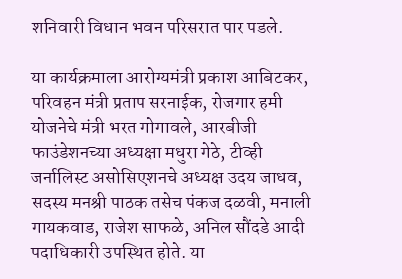शनिवारी विधान भवन परिसरात पार पडले.

या कार्यक्रमाला आरोग्यमंत्री प्रकाश आबिटकर, परिवहन मंत्री प्रताप सरनाईक, रोजगार हमी योजनेचे मंत्री भरत गोगावले, आरबीजी फाउंडेशनच्या अध्यक्षा मधुरा गेठे, टीव्ही जर्नालिस्ट असोसिएशनचे अध्यक्ष उदय जाधव, सदस्य मनश्री पाठक तसेच पंकज दळवी, मनाली गायकवाड, राजेश साफळे, अनिल सौंदडे आदी पदाधिकारी उपस्थित होते. या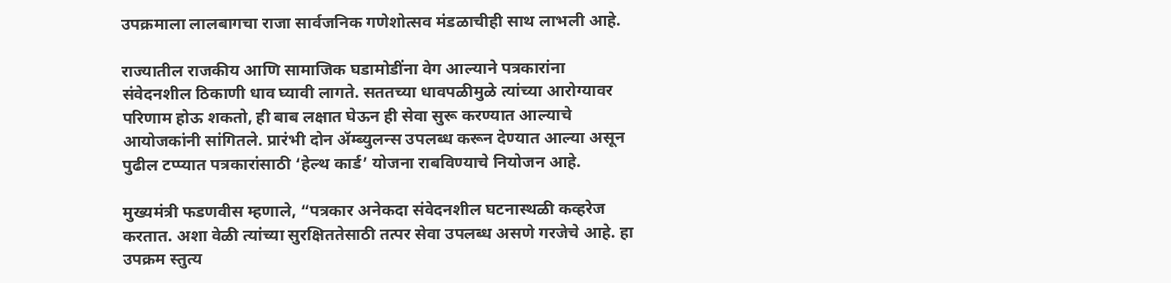उपक्रमाला लालबागचा राजा सार्वजनिक गणेशोत्सव मंडळाचीही साथ लाभली आहे.

राज्यातील राजकीय आणि सामाजिक घडामोडींना वेग आल्याने पत्रकारांना संवेदनशील ठिकाणी धाव घ्यावी लागते. सततच्या धावपळीमुळे त्यांच्या आरोग्यावर परिणाम होऊ शकतो, ही बाब लक्षात घेऊन ही सेवा सुरू करण्यात आल्याचे आयोजकांनी सांगितले. प्रारंभी दोन ॲम्ब्युलन्स उपलब्ध करून देण्यात आल्या असून पुढील टप्प्यात पत्रकारांसाठी ‘हेल्थ कार्ड’ योजना राबविण्याचे नियोजन आहे.

मुख्यमंत्री फडणवीस म्हणाले, “पत्रकार अनेकदा संवेदनशील घटनास्थळी कव्हरेज करतात. अशा वेळी त्यांच्या सुरक्षिततेसाठी तत्पर सेवा उपलब्ध असणे गरजेचे आहे. हा उपक्रम स्तुत्य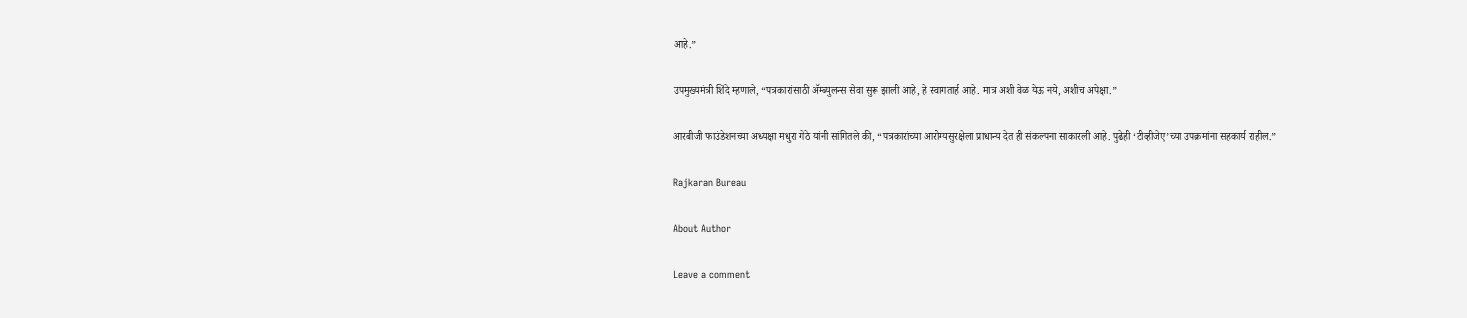आहे.”

उपमुख्यमंत्री शिंदे म्हणाले, “पत्रकारांसाठी ॲम्ब्युलन्स सेवा सुरू झाली आहे, हे स्वागतार्ह आहे. मात्र अशी वेळ येऊ नये, अशीच अपेक्षा.”

आरबीजी फाउंडेशनच्या अध्यक्षा मधुरा गेठे यांनी सांगितले की, “पत्रकारांच्या आरोग्यसुरक्षेला प्राधान्य देत ही संकल्पना साकारली आहे. पुढेही ‘टीव्हीजेए’च्या उपक्रमांना सहकार्य राहील.”

Rajkaran Bureau

About Author

Leave a comment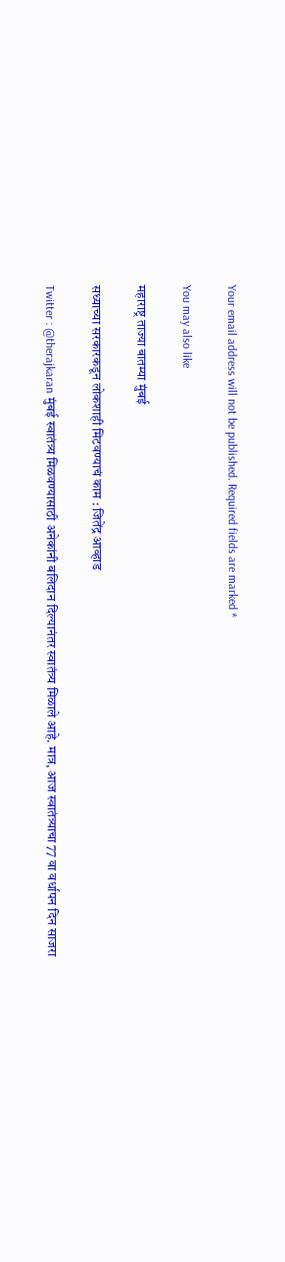Your email address will not be published. Required fields are marked *

You may also like

महाराष्ट्र ताज्या बातम्या मुंबई

सध्याच्या सरकारकडून लोकशाही मिटवण्याचं काम : जितेंद्र आव्हाड

Twitter : @therajkaran मुंबई स्वातंत्र्य मिळवण्यासाठी अनेकांनी बलिदान दिल्यानंतर स्वातंत्र्य मिळाले आहे. मात्र, आज स्वातंत्र्याचा 77 वा वर्धापन दिन साजरा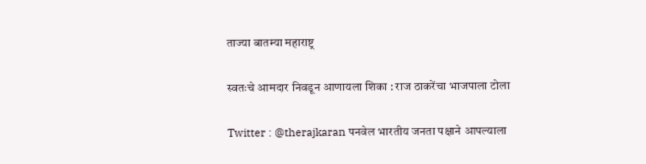ताज्या बातम्या महाराष्ट्र

स्वतःचे आमदार निवडून आणायला शिका : राज ठाकरेंचा भाजपाला टोला

Twitter : @therajkaran पनवेल भारतीय जनता पक्षाने आपल्याला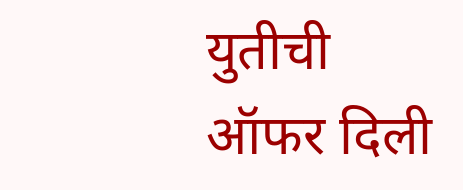युतीची ऑफर दिली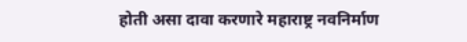होती असा दावा करणारे महाराष्ट्र नवनिर्माण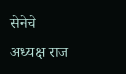सेनेचे अध्यक्ष राज